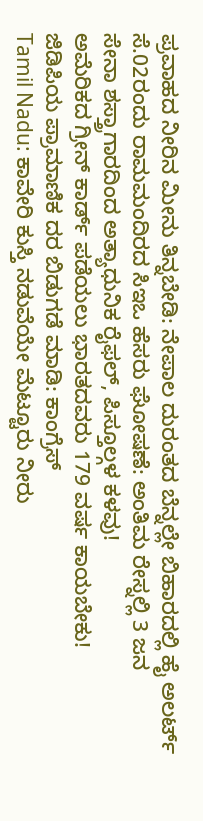ಪ್ರವಾಹದ ನೀರಿನ ಮೀನು ತಿನ್ನಬೇಡಿ: ನೇಪಾಲ ದುರಂತದ ಬೆನ್ನಲ್ಲೇ ಬಿಹಾರದಲ್ಲಿ ಹೈ ಅಲರ್ಟ್
ಸೆ.02ರಂದು ರಾಮಮಂದಿರದ ಸಿಇಒ ಹೆಸರು ಘೋಷಣೆ: ಅಂತಿಮ ರೇಸ್ನಲ್ಲಿ 3 ಜನ
ಸೇನಾ ಶಸ್ತ್ರಾಗಾರದಿಂದ ಅತ್ಯಾಧುನಿಕ ರೈಫಲ್, ಪಿಸ್ತೂಲ್ಗಳ ಕಳವು!
ಅಮೆರಿಕದ ಗ್ರೀನ್ ಕಾರ್ಡ್ ಪಡೆಯಲು ಭಾರತದವರು 179 ವರ್ಷ ಕಾಯಬೇಕು!
ಜಿಡಿಪಿಯ ಪ್ರಾಮಾಣಿಕ ದರ ಬಿಡುಗಡೆ ಮಾಡಿ: ಕಾಂಗ್ರೆಸ್
Tamil Nadu: ಕಾವೇರಿ ಕುಸ್ತಿ ನಡುವೆಯೇ ಮೆಟ್ಟೂರು ನೀರು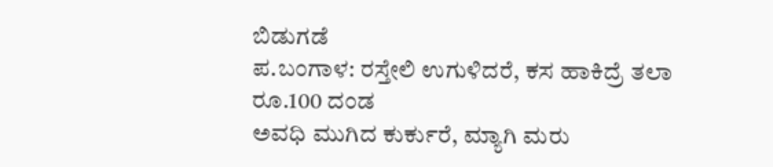ಬಿಡುಗಡೆ
ಪ.ಬಂಗಾಳ: ರಸ್ತೇಲಿ ಉಗುಳಿದರೆ, ಕಸ ಹಾಕಿದ್ರೆ ತಲಾ ರೂ.100 ದಂಡ
ಅವಧಿ ಮುಗಿದ ಕುರ್ಕುರೆ, ಮ್ಯಾಗಿ ಮರು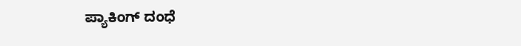ಪ್ಯಾಕಿಂಗ್ ದಂಧೆ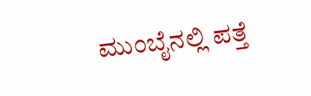ಮುಂಬೈನಲ್ಲಿ ಪತ್ತೆ